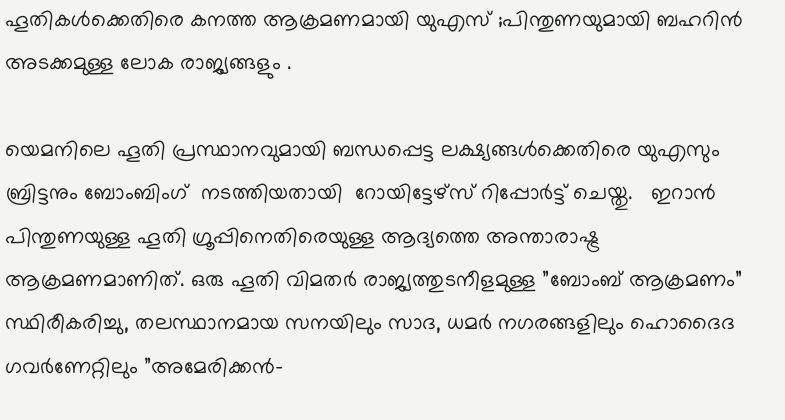ഹൂതികൾക്കെതിരെ കനത്ത ആക്രമണമായി യുഎസ് ;പിന്തുണയുമായി ബഹറിൻ അടക്കമുള്ള ലോക രാജ്യങ്ങളും .

യെമനിലെ ഹൂതി പ്രസ്ഥാനവുമായി ബന്ധപ്പെട്ട ലക്ഷ്യങ്ങൾക്കെതിരെ യുഎസും ബ്രിട്ടനും ബോംബിംഗ്  നടത്തിയതായി  റോയിട്ടേഴ്സ് റിപ്പോർട്ട് ചെയ്തു.   ഇറാൻ പിന്തുണയുള്ള ഹൂതി ഗ്രൂപ്പിനെതിരെയുള്ള ആദ്യത്തെ അന്താരാഷ്ട്ര ആക്രമണമാണിത്. ഒരു ഹൂതി വിമതർ രാജ്യത്തുടനീളമുള്ള ”ബോംബ് ആക്രമണം” സ്ഥിരീകരിച്ചു, തലസ്ഥാനമായ സനയിലും സാദ, ധമർ നഗരങ്ങളിലും ഹൊദൈദ ഗവർണേറ്റിലും ”അമേരിക്കൻ-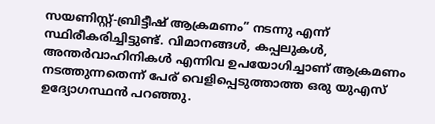സയണിസ്റ്റ്-ബ്രിട്ടീഷ് ആക്രമണം” നടന്നു എന്ന് സ്ഥിരീകരിച്ചിട്ടുണ്ട്. വിമാനങ്ങൾ, കപ്പലുകൾ, അന്തർവാഹിനികൾ എന്നിവ ഉപയോഗിച്ചാണ് ആക്രമണം നടത്തുന്നതെന്ന് പേര് വെളിപ്പെടുത്താത്ത ഒരു യുഎസ് ഉദ്യോഗസ്ഥൻ പറഞ്ഞു.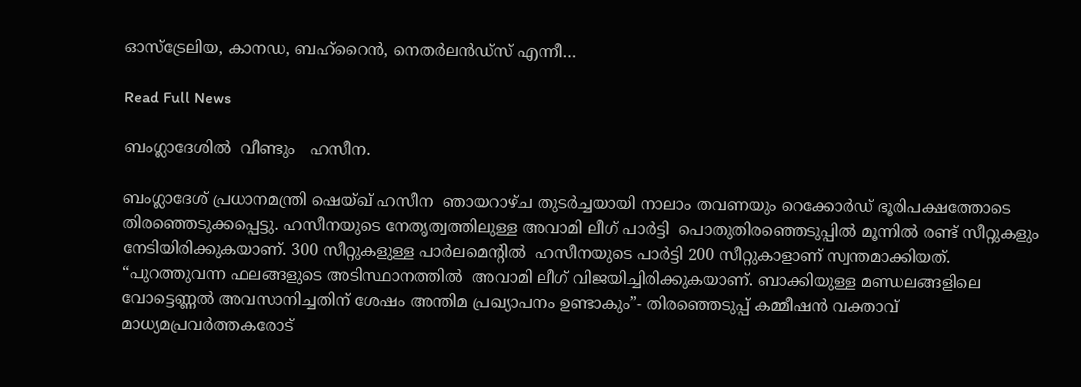ഓസ്‌ട്രേലിയ, കാനഡ, ബഹ്‌റൈൻ, നെതർലൻഡ്‌സ് എന്നീ…

Read Full News

ബംഗ്ലാദേശിൽ  വീണ്ടും   ഹസീന.

ബംഗ്ലാദേശ് പ്രധാനമന്ത്രി ഷെയ്ഖ് ഹസീന  ഞായറാഴ്ച തുടർച്ചയായി നാലാം തവണയും റെക്കോർഡ് ഭൂരിപക്ഷത്തോടെ തിരഞ്ഞെടുക്കപ്പെട്ടു. ഹസീനയുടെ നേതൃത്വത്തിലുള്ള അവാമി ലീഗ് പാർട്ടി  പൊതുതിരഞ്ഞെടുപ്പിൽ മൂന്നിൽ രണ്ട് സീറ്റുകളും നേടിയിരിക്കുകയാണ്. 300 സീറ്റുകളുള്ള പാർലമെൻ്റിൽ  ഹസീനയുടെ പാർട്ടി 200 സീറ്റുകാളാണ് സ്വന്തമാക്കിയത്.  “പുറത്തുവന്ന ഫലങ്ങളുടെ അടിസ്ഥാനത്തിൽ  അവാമി ലീഗ് വിജയിച്ചിരിക്കുകയാണ്. ബാക്കിയുള്ള മണ്ഡലങ്ങളിലെ വോട്ടെണ്ണൽ അവസാനിച്ചതിന് ശേഷം അന്തിമ പ്രഖ്യാപനം ഉണ്ടാകും”- തിരഞ്ഞെടുപ്പ് കമ്മീഷൻ വക്താവ് മാധ്യമപ്രവർത്തകരോട്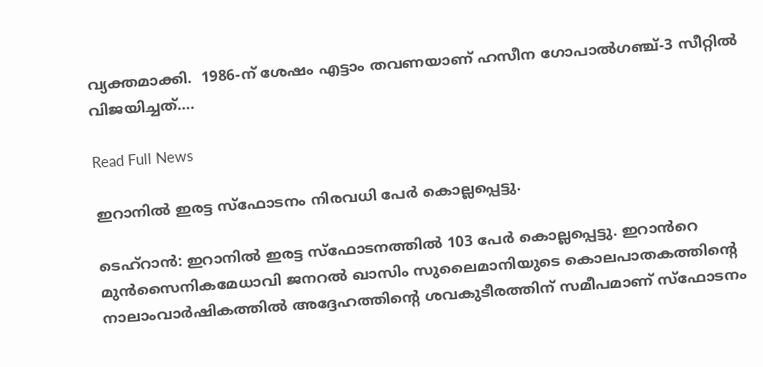വ്യക്തമാക്കി.  1986-ന് ശേഷം എട്ടാം തവണയാണ് ഹസീന ഗോപാൽഗഞ്ച്-3 സീറ്റിൽ വിജയിച്ചത്….

Read Full News

ഇറാനില്‍ ഇരട്ട സ്ഫോടനം നിരവധി പേർ കൊല്ലപ്പെട്ടു.

ടെഹ്റാൻ: ഇറാനില്‍ ഇരട്ട സ്ഫോടനത്തില്‍ 103 പേര്‍ കൊല്ലപ്പെട്ടു. ഇറാൻറെ മുൻസൈനികമേധാവി ജനറല്‍ ഖാസിം സുലൈമാനിയുടെ കൊലപാതകത്തിന്റെ നാലാംവാര്‍ഷികത്തില്‍ അദ്ദേഹത്തിന്റെ ശവകുടീരത്തിന് സമീപമാണ് സ്ഫോടനം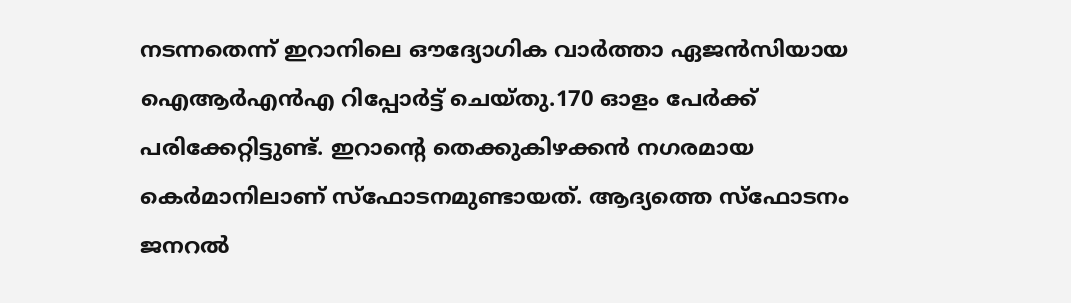നടന്നതെന്ന് ഇറാനിലെ ഔദ്യോഗിക വാര്‍ത്താ ഏജൻസിയായ ഐആര്‍എൻഎ റിപ്പോര്‍ട്ട് ചെയ്തു.170 ഓളം പേര്‍ക്ക് പരിക്കേറ്റിട്ടുണ്ട്. ഇറാന്റെ തെക്കുകിഴക്കൻ നഗരമായ കെര്‍മാനിലാണ് സ്ഫോടനമുണ്ടായത്. ആദ്യത്തെ സ്ഫോടനം ജനറല്‍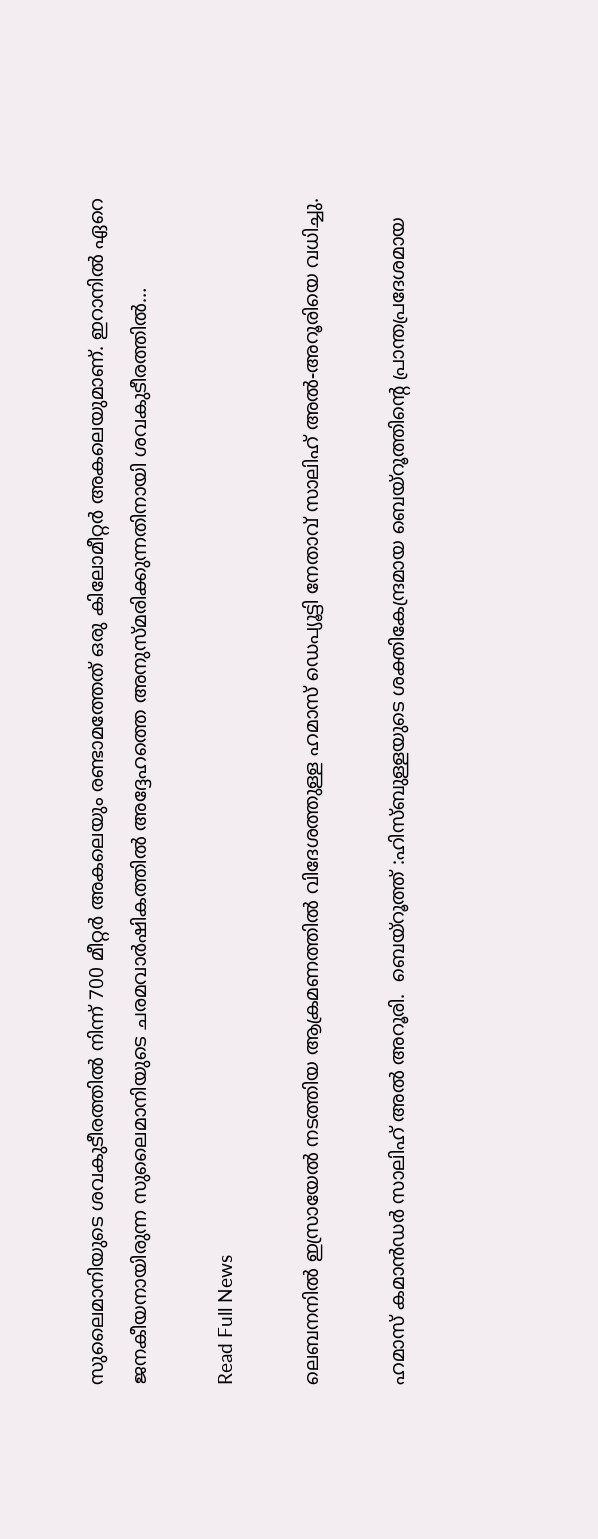സുലൈമാനിയുടെ ശവകുടീരത്തില്‍ നിന്ന് 700 മീറ്റര്‍ അകലെയും രണ്ടാമത്തേത് ഒരു കിലോമീറ്റര്‍ അകലെയുമാണ്. ഇറാനില്‍ ഏറെ ജനകീയനായിരുന്ന സുലൈമാനിയുടെ ചരമവാര്‍ഷികത്തില്‍ അദ്ദേഹത്തെ അനുസ്മരിക്കുന്നതിനായി ശവകുടീരത്തില്‍…

Read Full News

ലെബനനിൽ ഇസ്രായേൽ നടത്തിയ ആക്രമണത്തിൽ വിദേശത്തുള്ള ഹമാസ് ഡെപ്യൂട്ടി നേതാവ് സാലിഹ് അൽ-അറൂരിയെ വധിച്ചു.

ഹമാസ് കമാൻഡർ സാലിഹ് അൽ അറൂരി.  ബെയ്റൂത്ത് :ഹിസ്ബുള്ളയുടെ ശക്തികേന്ദ്രമായ ബെയ്‌റൂത്തിന്റെ പ്രാന്തപ്രദേശമായ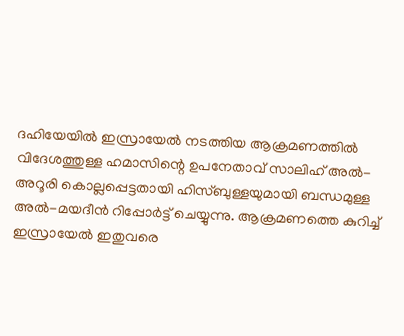ദഹിയേയിൽ ഇസ്രായേൽ നടത്തിയ ആക്രമണത്തിൽ വിദേശത്തുള്ള ഹമാസിന്റെ ഉപനേതാവ് സാലിഹ് അൽ-അറൂരി കൊല്ലപ്പെട്ടതായി ഹിസ്ബുള്ളയുമായി ബന്ധമുള്ള അൽ-മയദീൻ റിപ്പോർട്ട് ചെയ്യുന്നു. ആക്രമണത്തെ കുറിച്ച് ഇസ്രായേൽ ഇതുവരെ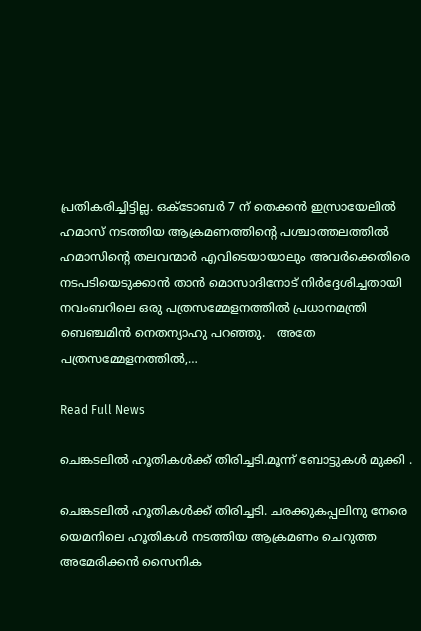പ്രതികരിച്ചിട്ടില്ല. ഒക്‌ടോബർ 7 ന് തെക്കൻ ഇസ്രായേലിൽ ഹമാസ് നടത്തിയ ആക്രമണത്തിന്റെ പശ്ചാത്തലത്തിൽ ഹമാസിന്റെ തലവന്മാർ എവിടെയായാലും അവർക്കെതിരെ നടപടിയെടുക്കാൻ താൻ മൊസാദിനോട് നിർദ്ദേശിച്ചതായി നവംബറിലെ ഒരു പത്രസമ്മേളനത്തിൽ പ്രധാനമന്ത്രി ബെഞ്ചമിൻ നെതന്യാഹു പറഞ്ഞു.   അതേ പത്രസമ്മേളനത്തിൽ,…

Read Full News

ചെങ്കടലിൽ ഹൂതികൾക്ക് തിരിച്ചടി.മൂന്ന് ബോട്ടുകൾ മുക്കി .

ചെങ്കടലിൽ ഹൂതികൾക്ക് തിരിച്ചടി. ചരക്കുകപ്പലിനു നേരെ യെമനിലെ ഹൂതികൾ നടത്തിയ ആക്രമണം ചെറുത്ത അമേരിക്കൻ സൈനിക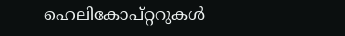ഹെലികോപ്റ്ററുകൾ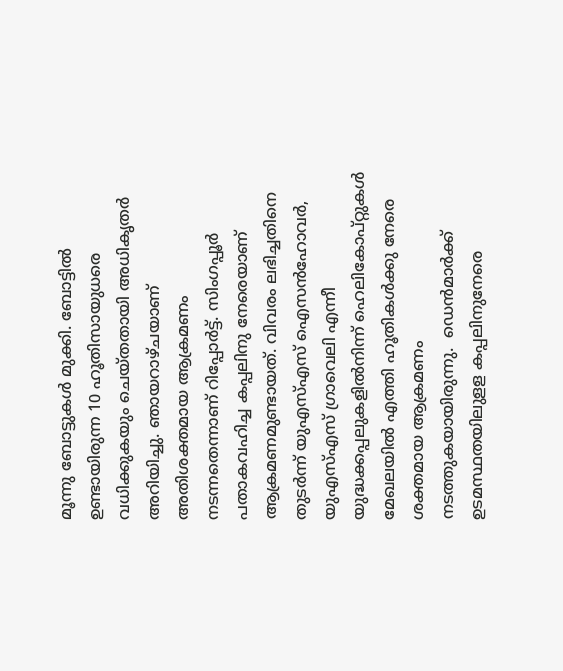മൂന്നു ബോട്ടുകൾ മുക്കി. ബോട്ടിൽ ഉണ്ടായിരുന്ന 10 ഹൂതിസായുധരെ വധിക്കുകയും ചെയ്തതായി അധികൃതർ അറിയിച്ചു. ഞായറാഴ്ചയാണ് അതിശക്തമായ ആക്രമണം നടന്നതെന്നാണ് റിപ്പോർട്ട്. സിംഗപ്പൂർ പതാകവഹിച്ച കപ്പലിനു നേരെയാണ് ആക്രമണമുണ്ടായത്. വിവരം ലഭിച്ചതിനെ തുടർന്ന് യുഎസ്എസ് ഐസൻഹോവർ, യുഎസ്എസ് ഗ്രാവെലി എന്നീ യുദ്ധക്കപ്പലുകളിൽനിന്ന് ഹെലികോപ്റ്റുകൾ മേഖലയിൽ എത്തി ഹൂതികൾക്കു നേരെ ശക്തമായ ആക്രമണം നടത്തുകയായിരുന്നു.  ഡെൻമാർക്ക് ഉടമസ്ഥതയിലുളള കപ്പലിനുനേരെ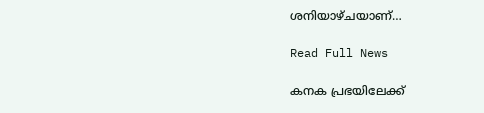ശനിയാഴ്ചയാണ്…

Read Full News

കനക പ്രഭയിലേക്ക്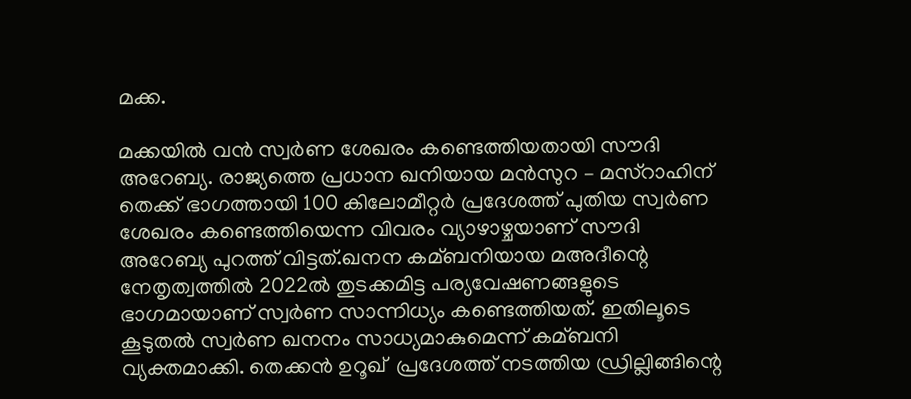മക്ക.

മക്കയില്‍ വൻ സ്വര്‍ണ ശേഖരം കണ്ടെത്തിയതായി സൗദി അറേബ്യ. രാജ്യത്തെ പ്രധാന ഖനിയായ മൻസുറ – മസ്റാഹിന് തെക്ക് ഭാഗത്തായി 100 കിലോമീറ്റര്‍ പ്രദേശത്ത് പുതിയ സ്വര്‍ണ ശേഖരം കണ്ടെത്തിയെന്ന വിവരം വ്യാഴാഴ്ചയാണ് സൗദി അറേബ്യ പുറത്ത് വിട്ടത്.ഖനന കമ്ബനിയായ മഅദീന്റെ  നേതൃത്വത്തില്‍ 2022ല്‍ തുടക്കമിട്ട പര്യവേഷണങ്ങളുടെ ഭാഗമായാണ് സ്വര്‍ണ സാന്നിധ്യം കണ്ടെത്തിയത്. ഇതിലൂടെ കൂടുതല്‍ സ്വര്‍ണ ഖനനം സാധ്യമാകുമെന്ന് കമ്ബനി വ്യക്തമാക്കി. തെക്കൻ ഉറൂഖ്  പ്രദേശത്ത് നടത്തിയ ഡ്രില്ലിങ്ങിന്റെ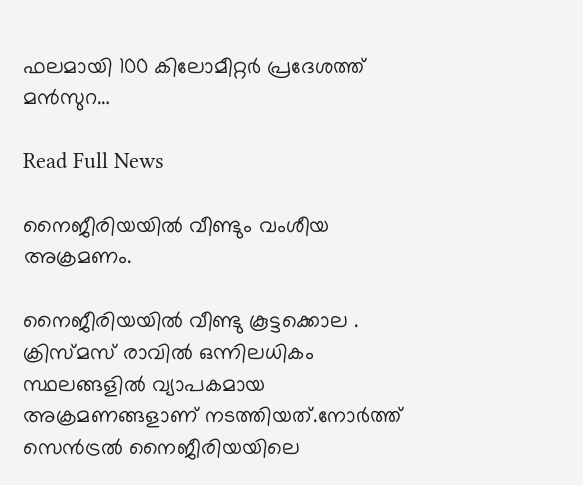ഫലമായി 100 കിലോമീറ്റര്‍ പ്രദേശത്ത് മൻസുറ…

Read Full News

നൈജീരിയയിൽ വീണ്ടും വംശീയ അക്രമണം.

നൈജീരിയയിൽ വീണ്ടു കൂട്ടക്കൊല . ക്രിസ്മസ് രാവിൽ ഒന്നിലധികം സ്ഥലങ്ങളിൽ വ്യാപകമായ അക്രമണങ്ങളാണ് നടത്തിയത്.നോർത്ത് സെൻട്രൽ നൈജീരിയയിലെ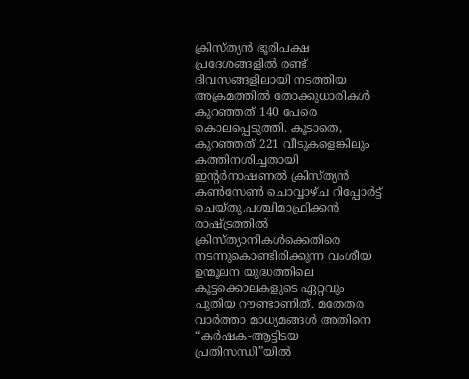ക്രിസ്ത്യൻ ഭൂരിപക്ഷ പ്രദേശങ്ങളിൽ രണ്ട് ദിവസങ്ങളിലായി നടത്തിയ അക്രമത്തിൽ തോക്കുധാരികൾ കുറഞ്ഞത് 140 പേരെ കൊലപ്പെടുത്തി. കൂടാതെ, കുറഞ്ഞത് 221 വീടുകളെങ്കിലും കത്തിനശിച്ചതായി ഇന്റർനാഷണൽ ക്രിസ്ത്യൻ കൺസേൺ ചൊവ്വാഴ്ച റിപ്പോർട്ട് ചെയ്തു.പശ്ചിമാഫ്രിക്കൻ രാഷ്ട്രത്തിൽ ക്രിസ്ത്യാനികൾക്കെതിരെ നടന്നുകൊണ്ടിരിക്കുന്ന വംശീയ ഉന്മൂലന യുദ്ധത്തിലെ കൂട്ടക്കൊലകളുടെ ഏറ്റവും പുതിയ റൗണ്ടാണിത്. മതേതര വാർത്താ മാധ്യമങ്ങൾ അതിനെ “കർഷക-ആട്ടിടയ പ്രതിസന്ധി”യിൽ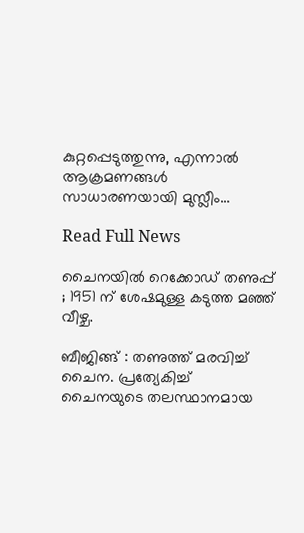കുറ്റപ്പെടുത്തുന്നു, എന്നാൽ ആക്രമണങ്ങൾ സാധാരണയായി മുസ്ലീം…

Read Full News

ചൈനയിൽ റെക്കോഡ് തണുപ്പ് ; 1951 ന് ശേഷമുള്ള കടുത്ത മഞ്ഞ് വീഴ്ച.

ബീജിങ്ങ് : തണുത്ത് മരവിച്ച് ചൈന. പ്രത്യേകിച്ച് ചൈനയുടെ തലസ്ഥാനമായ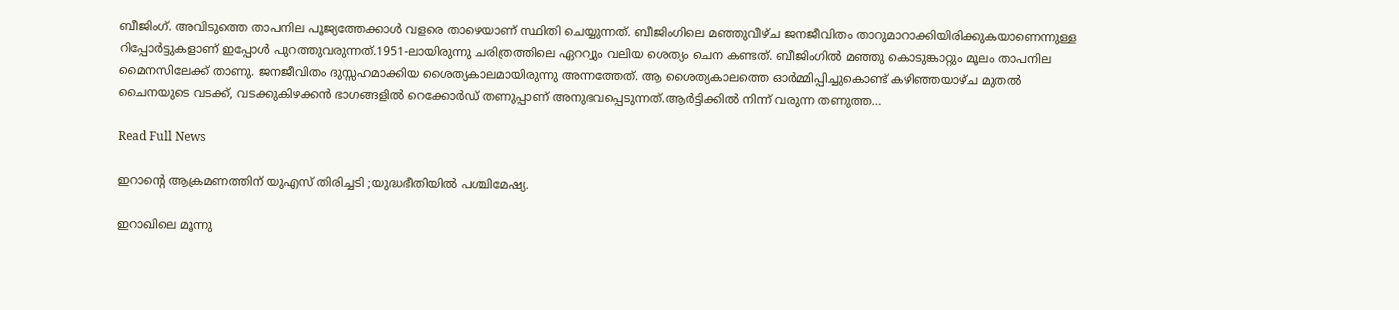ബീജിംഗ്. അവിടുത്തെ താപനില പൂജ്യത്തേക്കാൾ വളരെ താഴെയാണ് സ്ഥിതി ചെയ്യുന്നത്. ബീജിംഗിലെ മഞ്ഞുവീഴ്ച ജനജീവിതം താറുമാറാക്കിയിരിക്കുകയാണെന്നുള്ള റിപ്പോർട്ടുകളാണ് ഇപ്പോൾ പുറത്തുവരുന്നത്.1951-ലായിരുന്നു ചരിത്രത്തിലെ ഏററ്വും വലിയ ശെത്യം ചെന കണ്ടത്. ബീജിംഗിൽ മഞ്ഞു കൊടുങ്കാറ്റും മൂലം താപനില മൈനസിലേക്ക് താണു. ജനജീവിതം ദുസ്സഹമാക്കിയ ശൈത്യകാലമായിരുന്നു അന്നത്തേത്. ആ ശൈത്യകാലത്തെ ഓർമ്മിപ്പിച്ചുകൊണ്ട് കഴിഞ്ഞയാഴ്ച മുതൽ ചൈനയുടെ വടക്ക്, വടക്കുകിഴക്കൻ ഭാഗങ്ങളിൽ റെക്കോർഡ് തണുപ്പാണ് അനുഭവപ്പെടുന്നത്.ആർട്ടിക്കിൽ നിന്ന് വരുന്ന തണുത്ത…

Read Full News

ഇറാന്റെ ആക്രമണത്തിന് യുഎസ് തിരിച്ചടി ;യുദ്ധഭീതിയിൽ പശ്ചിമേഷ്യ.

ഇറാഖിലെ മൂന്നു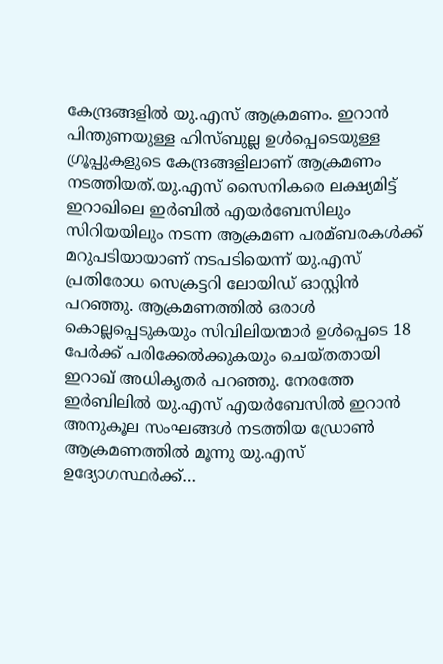കേന്ദ്രങ്ങളില്‍ യു.എസ് ആക്രമണം. ഇറാൻ പിന്തുണയുള്ള ഹിസ്ബുല്ല ഉള്‍പ്പെടെയുള്ള ഗ്രൂപ്പുകളുടെ കേന്ദ്രങ്ങളിലാണ് ആക്രമണം നടത്തിയത്.യു.എസ് സൈനികരെ ലക്ഷ്യമിട്ട് ഇറാഖിലെ ഇര്‍ബില്‍ എയര്‍ബേസിലും സിറിയയിലും നടന്ന ആക്രമണ പരമ്ബരകള്‍ക്ക് മറുപടിയായാണ് നടപടിയെന്ന് യു.എസ് പ്രതിരോധ സെക്രട്ടറി ലോയിഡ് ഓസ്റ്റിൻ പറഞ്ഞു. ആക്രമണത്തില്‍ ഒരാള്‍ കൊല്ലപ്പെടുകയും സിവിലിയന്മാര്‍ ഉള്‍പ്പെടെ 18 പേര്‍ക്ക് പരിക്കേല്‍ക്കുകയും ചെയ്തതായി ഇറാഖ് അധികൃതര്‍ പറഞ്ഞു. നേരത്തേ ഇര്‍ബിലില്‍ യു.എസ് എയര്‍ബേസില്‍ ഇറാൻ അനുകൂല സംഘങ്ങള്‍ നടത്തിയ ഡ്രോണ്‍ ആക്രമണത്തില്‍ മൂന്നു യു.എസ് ഉദ്യോഗസ്ഥര്‍ക്ക്…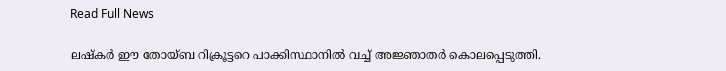Read Full News

ലഷ്കർ ഈ തോയ്ബ റിക്രൂട്ടറെ പാക്കിസ്ഥാനിൽ വച്ച് അജ്ഞാതർ കൊലപ്പെടുത്തി.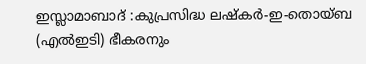ഇസ്ലാമാബാദ് :കുപ്രസിദ്ധ ലഷ്‌കർ-ഇ-തൊയ്ബ (എൽഇടി) ഭീകരനും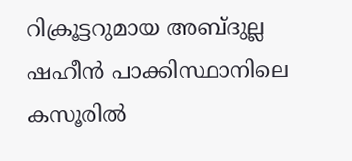റിക്രൂട്ടറുമായ അബ്ദുല്ല ഷഹീൻ പാക്കിസ്ഥാനിലെ കസൂരിൽ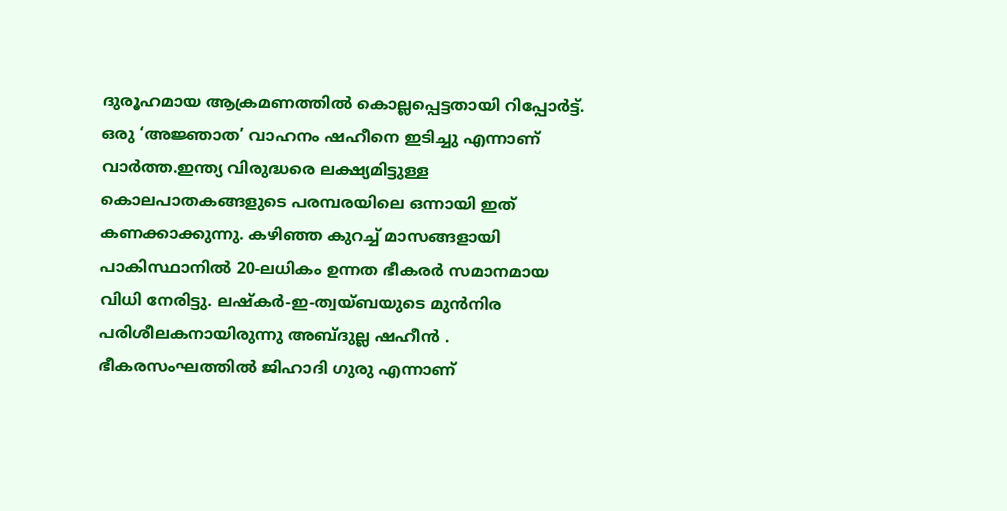ദുരൂഹമായ ആക്രമണത്തിൽ കൊല്ലപ്പെട്ടതായി റിപ്പോർട്ട്. ഒരു ‘അജ്ഞാത’ വാഹനം ഷഹീനെ ഇടിച്ചു എന്നാണ് വാർത്ത.ഇന്ത്യ വിരുദ്ധരെ ലക്ഷ്യമിട്ടുള്ള കൊലപാതകങ്ങളുടെ പരമ്പരയിലെ ഒന്നായി ഇത് കണക്കാക്കുന്നു. കഴിഞ്ഞ കുറച്ച് മാസങ്ങളായി പാകിസ്ഥാനിൽ 20-ലധികം ഉന്നത ഭീകരർ സമാനമായ വിധി നേരിട്ടു. ലഷ്‌കര്‍-ഇ-ത്വയ്ബയുടെ മുൻനിര പരിശീലകനായിരുന്നു അബ്ദുല്ല ഷഹീൻ . ഭീകരസംഘത്തില്‍ ജിഹാദി ഗുരു എന്നാണ്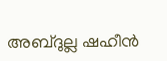അബ്ദുല്ല ഷഹീൻ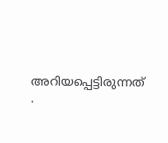അറിയപ്പെട്ടിരുന്നത് .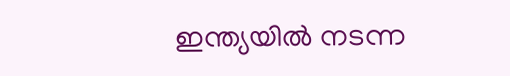ഇന്ത്യയില്‍ നടന്ന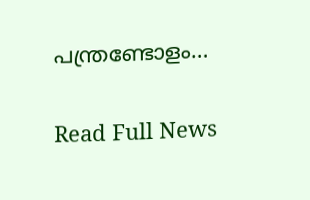പന്ത്രണ്ടോളം…

Read Full News